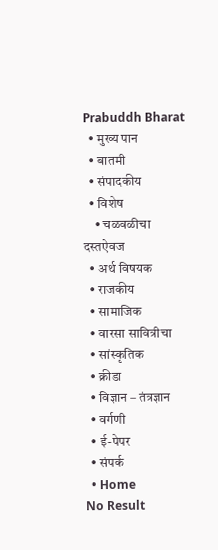Prabuddh Bharat
  • मुख्य पान
  • बातमी
  • संपादकीय
  • विशेष
    • चळवळीचा दस्तऐवज
  • अर्थ विषयक
  • राजकीय
  • सामाजिक
  • वारसा सावित्रीचा
  • सांस्कृतिक
  • क्रीडा
  • विज्ञान – तंत्रज्ञान
  • वर्गणी
  • ई-पेपर
  • संपर्क
  • Home
No Result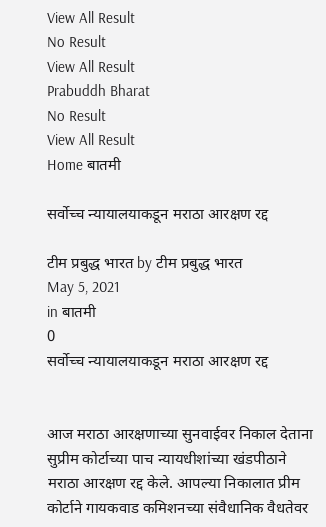View All Result
No Result
View All Result
Prabuddh Bharat
No Result
View All Result
Home बातमी

सर्वोच्च न्यायालयाकडून मराठा आरक्षण रद्द

टीम प्रबुद्ध भारत by टीम प्रबुद्ध भारत
May 5, 2021
in बातमी
0
सर्वोच्च न्यायालयाकडून मराठा आरक्षण रद्द


आज मराठा आरक्षणाच्या सुनवाईवर निकाल देताना सुप्रीम कोर्टाच्या पाच न्यायधीशांच्या खंडपीठाने मराठा आरक्षण रद्द केले. आपल्या निकालात प्रीम कोर्टाने गायकवाड कमिशनच्या संवैधानिक वैधतेवर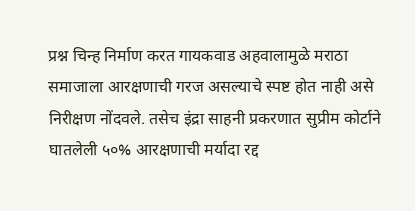प्रश्न चिन्ह निर्माण करत गायकवाड अहवालामुळे मराठा समाजाला आरक्षणाची गरज असल्याचे स्पष्ट होत नाही असे निरीक्षण नोंदवले. तसेच इंद्रा साहनी प्रकरणात सुप्रीम कोर्टाने घातलेली ५०% आरक्षणाची मर्यादा रद्द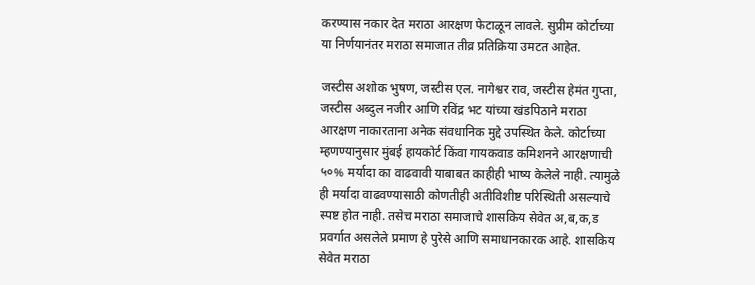करण्यास नकार देत मराठा आरक्षण फेटाळून लावले. सुप्रीम कोर्टाच्या या निर्णयानंतर मराठा समाजात तीव्र प्रतिक्रिया उमटत आहेत.

जस्टीस अशोक भुषण, जस्टीस एल. नागेश्वर राव, जस्टीस हेमंत गुप्ता, जस्टीस अब्दुल नजीर आणि रविंद्र भट यांच्या खंडपिठाने मराठा आरक्षण नाकारताना अनेक संवधानिक मुद्दे उपस्थित केले. कोर्टाच्या म्हणण्यानुसार मुंबई हायकोर्ट किंवा गायकवाड कमिशनने आरक्षणाची ५०% मर्यादा का वाढवावी याबाबत काहीही भाष्य केलेले नाही. त्यामुळे ही मर्यादा वाढवण्यासाठी कोणतीही अतीविशीष्ट परिस्थिती असल्याचे स्पष्ट होत नाही. तसेच मराठा समाजाचे शासकिय सेवेत अ,ब,क,ड प्रवर्गात असलेले प्रमाण हे पुरेसे आणि समाधानकारक आहे. शासकिय सेवेत मराठा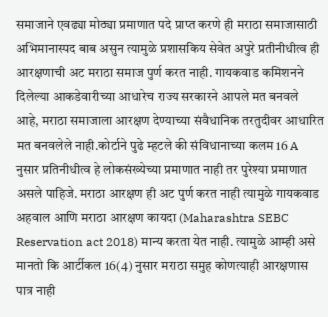समाजाने एवढ्या मोठ्या प्रमाणात पदे प्राप्त करणे ही मराठा समाजासाठी अभिमानास्पद बाब असुन त्यामुळे प्रशासकिय सेवेत अपुरे प्रतीनीधीत्व ही आरक्षणाची अट मराठा समाज पुर्ण करत नाही. गायकवाड कमिशनने दिलेल्या आकडेव‍ारीच्या आधारेच राज्य सरकारने आपले मत बनवले आहे, मराठा समाजाला आरक्षण देण्याच्या संवैधानिक तरतुदीवर आधारित मत बनवलेले नाही.कोर्टाने पुढे म्हटले की संविधानाच्या कलम 16 A नुसार प्रतिनीधीत्व हे लोकसंख्येच्या प्रमाणात नाही तर पुरेश्या प्रमाणात असले पाहिजे. मराठा आरक्षण ही अट पुर्ण करत नाही त्यामुळे गायकवाड अहवाल आणि मराठा आरक्षण कायदा (Maharashtra SEBC Reservation act 2018) मान्य करता येत नाही. त्यामुळे आम्ही असे मानतो कि आर्टीकल 16(4) नुसार मराठा समुह कोणत्याही आरक्षणास पात्र नाही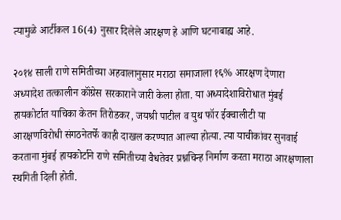त्यामुळे आर्टीकल 16(4) नुसार दिलेले आरक्षण हे आणि घटनाबाह्य आहे.

२०१४ साली राणे समितीच्या अहवालानुसार मराठा समाजाला १६% आरक्षण देणारा अध्यादेश तत्कालीन कॉंग्रेस सरकाराने जारी केला होता. या अध्यादेशाविरोधात मुंबई हायकोर्टात याचिका केतन तिरोडकर, जयश्री पाटील व युथ फॉर ईक्वालीटी या आरक्षणविरोधी संगठनेतर्फे काही दाखल करण्यात आल्या होत्या. त्या याचीकांवर सुनवाई करताना मुंबई हायकोर्टाने राणे समितीच्या वैधतेवर प्रश्नचिन्ह निर्माण करता मराठा आरक्षणाला स्थगिती दिली होती.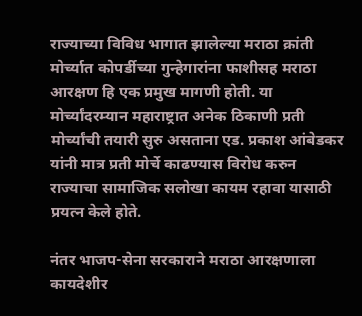राज्याच्या विविध भागात झालेल्या मराठा क्रांती मोर्च्यात कोपर्डीच्या गुन्हेगारांना फाशीसह मराठा आरक्षण हि एक प्रमुख मागणी होती. या मोर्च्यांदरम्यान महाराष्ट्रात अनेक ठिकाणी प्रती मोर्च्यांची तयारी सुरु असताना एड. प्रकाश आंबेडकर यांनी मात्र प्रती मोर्चे काढण्यास विरोध करुन राज्याचा सामाजिक सलोखा कायम रहावा यासाठी प्रयत्न केले होते.

नंतर भाजप-सेना सरकाराने मराठा आरक्षणाला कायदेशीर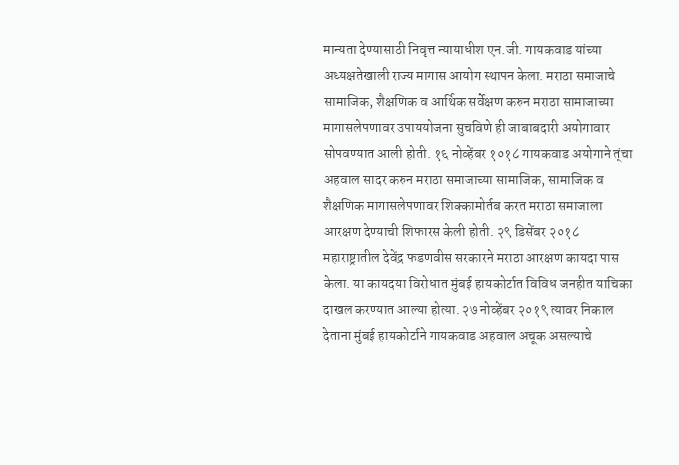मान्यता देण्यासाठी निवृत्त न्यायाधीश एन.जी. गायकवाड यांच्या अध्यक्षतेखाली राज्य मागास आयोग स्थापन केला. मराठा समाजाचे सामाजिक, शैक्षणिक व आर्थिक सर्वेक्षण करुन मराठा सामाजाच्या मागासलेपणावर उपाययोजना सुचविणे ही जाबाबदारी अयोगावार सोपवण्यात आली होती. १६ नोव्हेंबर १०१८ गायकवाड अयोगाने त्ंचा अहवाल सादर करुन मराठा समाजाच्या सामाजिक, सामाजिक व शैक्षणिक मागासलेपणावर शिक्कामोर्तब करत मराठा समाजाला आरक्षण देण्याची शिफारस केली होती. २९ डिसेंबर २०१८ महाराष्ट्रातील देवेंद्र फडणवीस सरकारने मराठा आरक्षण कायदा पास केला. या कायदया विरोधात मुंबई हायकोर्टात विविध जनहीत याचिका दाखल करण्यात आल्या होत्या. २७ नोव्हेंबर २०१९ त्यावर निकाल देताना मुंबई हायकोर्टाने गायकवाड अहवाल अचूक असल्याचे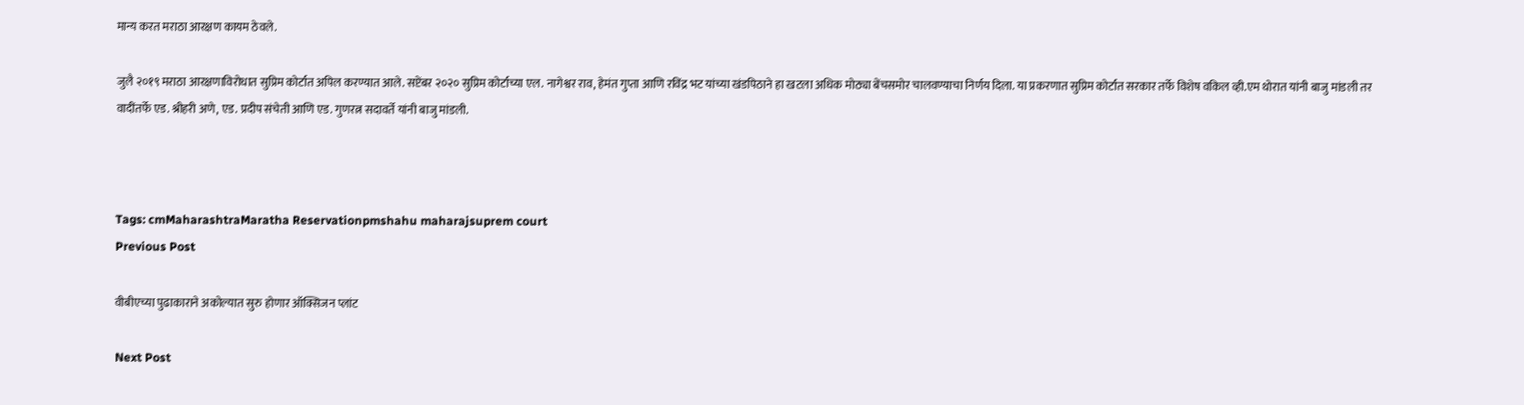मान्य करत मराठा आरक्षण कायम ठेवले.

जुलै २०१९ मराठा आरक्षणाविरोधात सुप्रिम कोर्टात अपिल करण्यात आले. सप्टेंबर २०२० सुप्रिम कोर्टाच्या एल. नागेश्वर राव, हेमंत गुप्ता आणि रविंद्र भट यांच्या खंडपिठाने हा खटला अधिक मोठ्या बेंचसमोर चालवण्याचा निर्णय दिला. या प्रकरणात सुप्रिम कोर्टात सरकार तर्फे विशेष वकिल व्ही.एम थोरात यांनी बाजु मांडली तर वादींतर्फे एड. श्रीहरी अणे, एड. प्रदीप संचेती आणि एड. गुणरत्न सदावर्ते यांनी बाजु मांडली.



Tags: cmMaharashtraMaratha Reservationpmshahu maharajsuprem court
Previous Post

वीबीएच्या पुढाकाराने अकोल्यात सुरु होणार ऑक्सिजन प्लांट

Next Post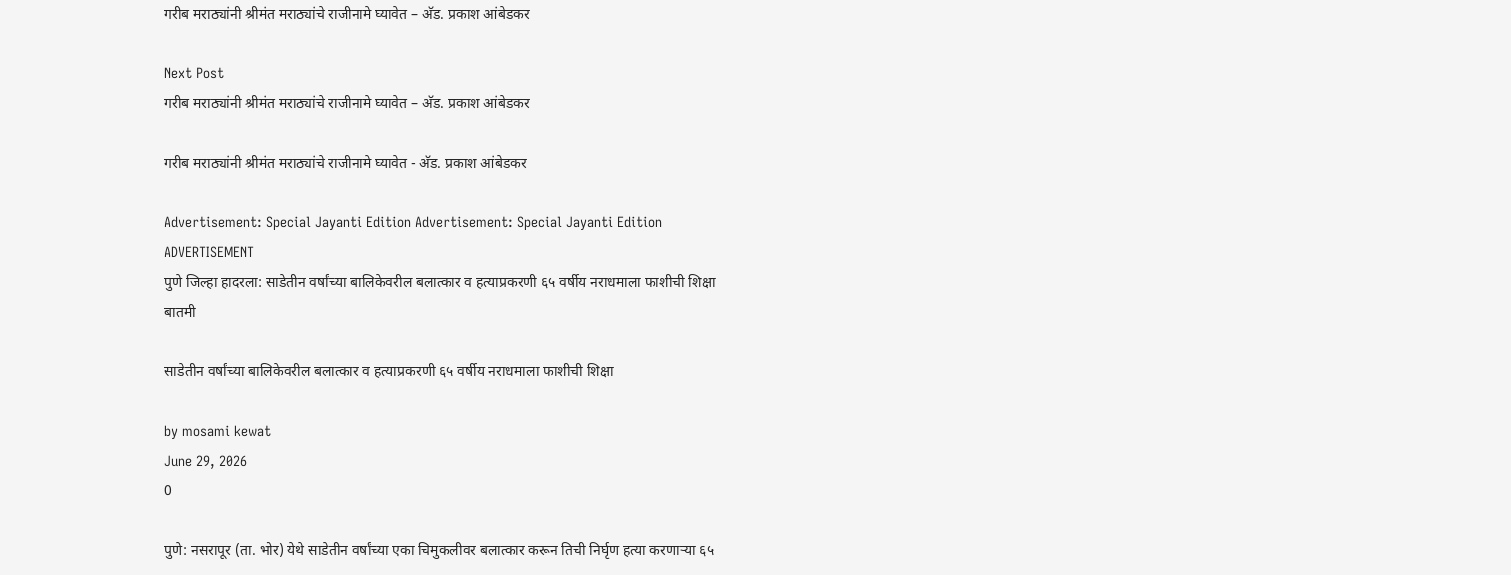गरीब मराठ्यांनी श्रीमंत मराठ्यांचे राजीनामे घ्यावेत – अ‍ॅड. प्रकाश आंबेडकर

Next Post
गरीब मराठ्यांनी श्रीमंत मराठ्यांचे राजीनामे घ्यावेत – अ‍ॅड. प्रकाश आंबेडकर

गरीब मराठ्यांनी श्रीमंत मराठ्यांचे राजीनामे घ्यावेत - अ‍ॅड. प्रकाश आंबेडकर

Advertisement: Special Jayanti Edition Advertisement: Special Jayanti Edition
ADVERTISEMENT
पुणे जिल्हा हादरला: साडेतीन वर्षांच्या बालिकेवरील बलात्कार व हत्याप्रकरणी ६५ वर्षीय नराधमाला फाशीची शिक्षा
बातमी

साडेतीन वर्षांच्या बालिकेवरील बलात्कार व हत्याप्रकरणी ६५ वर्षीय नराधमाला फाशीची शिक्षा

by mosami kewat
June 29, 2026
0

पुणे: नसरापूर (ता. भोर) येथे साडेतीन वर्षांच्या एका चिमुकलीवर बलात्कार करून तिची निर्घृण हत्या करणाऱ्या ६५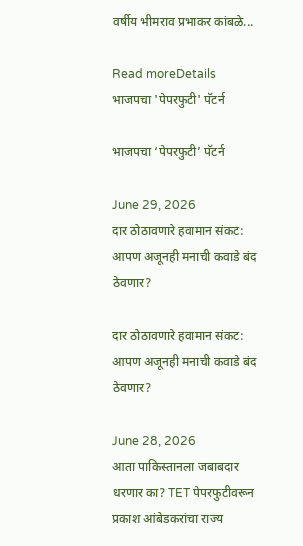वर्षीय भीमराव प्रभाकर कांबळे...

Read moreDetails
भाजपचा 'पेपरफुटी' पॅटर्न

भाजपचा ‘पेपरफुटी’ पॅटर्न

June 29, 2026
दार ठोठावणारे हवामान संकट: आपण अजूनही मनाची कवाडे बंद ठेवणार?

दार ठोठावणारे हवामान संकट: आपण अजूनही मनाची कवाडे बंद ठेवणार?

June 28, 2026
आता पाकिस्तानला जबाबदार धरणार का? TET पेपरफुटीवरून प्रकाश आंबेडकरांचा राज्य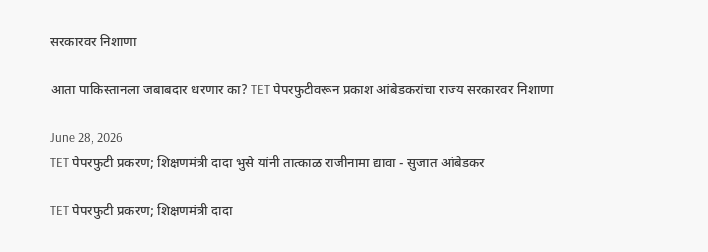सरकारवर निशाणा

आता पाकिस्तानला जबाबदार धरणार का? TET पेपरफुटीवरून प्रकाश आंबेडकरांचा राज्य सरकारवर निशाणा

June 28, 2026
TET पेपरफुटी प्रकरण; शिक्षणमंत्री दादा भुसे यांनी तात्काळ राजीनामा द्यावा - सुजात आंबेडकर

TET पेपरफुटी प्रकरण; शिक्षणमंत्री दादा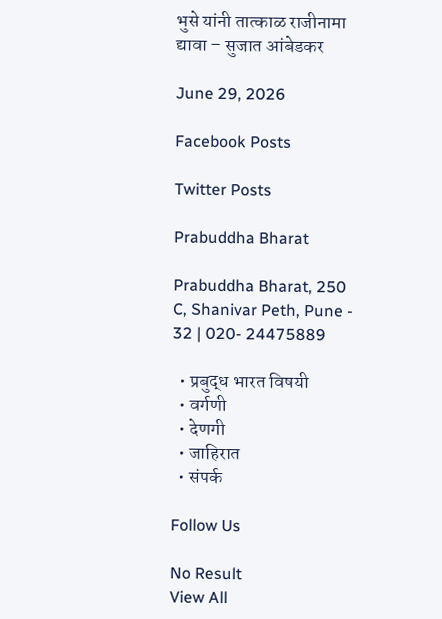भुसे यांनी तात्काळ राजीनामा द्यावा – सुजात आंबेडकर

June 29, 2026

Facebook Posts

Twitter Posts

Prabuddha Bharat

Prabuddha Bharat, 250 C, Shanivar Peth, Pune - 32 | 020- 24475889

  • प्रबुद्ध भारत विषयी
  • वर्गणी
  • देणगी
  • जाहिरात
  • संपर्क

Follow Us

No Result
View All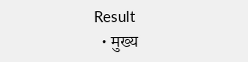Result
  • मुख्य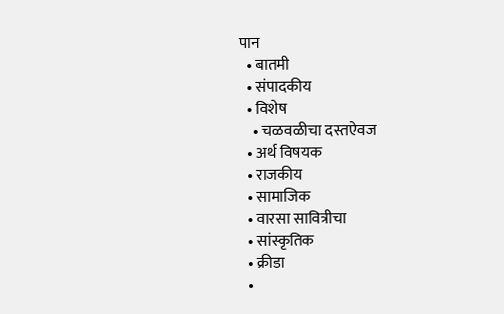पान
  • बातमी
  • संपादकीय
  • विशेष
    • चळवळीचा दस्तऐवज
  • अर्थ विषयक
  • राजकीय
  • सामाजिक
  • वारसा सावित्रीचा
  • सांस्कृतिक
  • क्रीडा
  •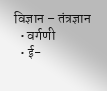विज्ञान – तंत्रज्ञान
  • वर्गणी
  • ई-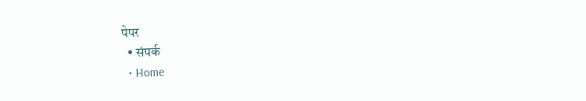पेपर
  • संपर्क
  • Home